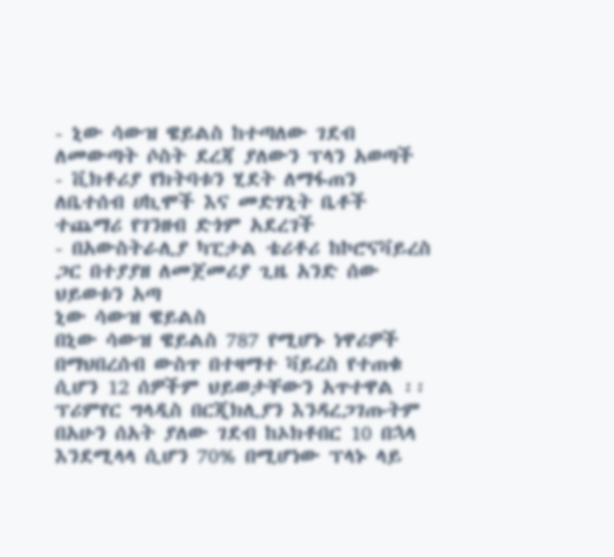- ኒው ሳውዝ ዌይልስ ከተጣለው ገደብ ለመውጣት ሶስት ደረጃ ያለውን ፕላን አወጣች
- ቪክቶሪያ የክትባቱን ሂደት ለማፋጠን ለቤተሰብ ሀኪሞች እና መድሃኒት ቤቶች ተጨማሪ የገንዘብ ድጎም አደረገች
- በአውስትራሊያ ካፒታል ቴሪቶሪ ከኮሮናቫይረስ ጋር በተያያዘ ለመጀመሪያ ጊዜ አንድ ሰው ህይወቱን አጣ
ኒው ሳውዝ ዌይልስ
በኒው ሳውዝ ዌይልስ 787 የሚሆኑ ነዋሪዎች በማህበረሰብ ውስጥ በተዛማተ ቫይረስ የተጠቁ ሲሆን 12 ሰዎችም ህይወታቸውን አጥተዋል ፡፡
ፕሪምየር ግላዲስ በርጂክሊያን እንዳረጋገጡትም በአሁን ሰአት ያለው ገደብ ከኦክቶበር 10 በኋላ እንደሚላላ ሲሆን 70% በሚሆነው ፕላኑ ላይ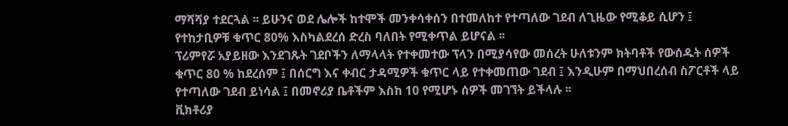ማሻሻያ ተደርጓል ፡፡ ይሁንና ወደ ሌሎች ከተሞች መንቀሳቀሰን በተመለከተ የተጣለው ገደብ ለጊዜው የሚቆይ ሲሆን ፤ የተከታቢዎቹ ቁጥር 80% እስካልደረሰ ድረስ ባለበት የሚቀጥል ይሆናል ፡፡
ፕሪምየሯ አያይዘው እንደገጹት ገደቦችን ለማላላት የተቀመተው ፕላን በሚያሳየው መሰረት ሁለቱንም ክትባቶች የውሰዱት ሰዎች ቁጥር 80 % ከደረሰም ፤ በሰርግ እና ቀብር ታዳሚዎች ቁጥር ላይ የተቀመጠው ገደብ ፤ እንዲሁም በማህበረሰብ ስፖርቶች ላይ የተጣለው ገደብ ይነሳል ፤ በመኖሪያ ቤቶችም እስከ 10 የሚሆኑ ሰዎች መገኘት ይችላሉ ፡፡
ቪክቶሪያ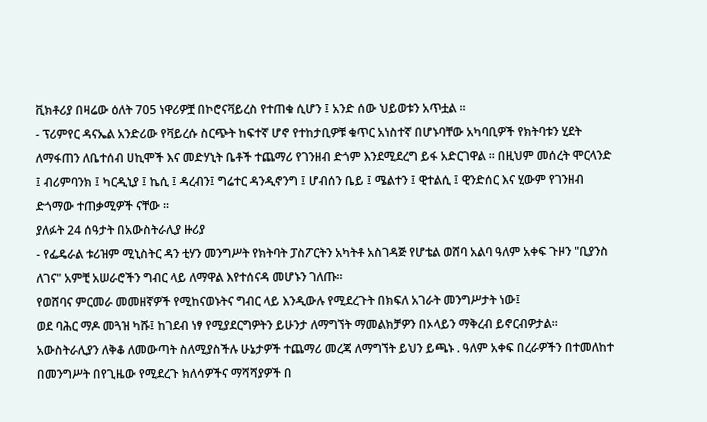ቪክቶሪያ በዛሬው ዕለት 705 ነዋሪዎቿ በኮሮናቫይረስ የተጠቁ ሲሆን ፤ አንድ ሰው ህይወቱን አጥቷል ፡፡
- ፕሪምየር ዳናኤል አንድሪው የቫይረሱ ስርጭት ከፍተኛ ሆኖ የተከታቢዎቹ ቁጥር አነስተኛ በሆኑባቸው አካባቢዎች የክትባቱን ሂደት ለማፋጠን ለቤተሰብ ሀኪሞች እና መድሃኒት ቤቶች ተጨማሪ የገንዘብ ድጎም እንደሚደረግ ይፋ አድርገዋል ፡፡ በዚህም መሰረት ሞርላንድ ፤ ብሪምባንክ ፤ ካርዲኒያ ፤ ኬሲ ፤ ዳረብን፤ ግሬተር ዳንዲኖንግ ፤ ሆብሰን ቤይ ፤ ሜልተን ፤ ዊተልሲ ፤ ዊንድሰር እና ሂውም የገንዘብ ድጎማው ተጠቃሚዎች ናቸው ፡፡
ያለፉት 24 ሰዓታት በአውስትራሊያ ዙሪያ
- የፌዴራል ቱሪዝም ሚኒስትር ዳን ቲሃን መንግሥት የክትባት ፓስፖርትን አካትቶ አስገዳጅ የሆቴል ወሸባ አልባ ዓለም አቀፍ ጉዞን "ቢያንስ ለገና" አምቺ አሠራሮችን ግብር ላይ ለማዋል እየተሰናዳ መሆኑን ገለጡ።
የወሸባና ምርመራ መመዘኛዎች የሚከናወኑትና ግብር ላይ እንዲውሉ የሚደረጉት በክፍለ አገራት መንግሥታት ነው፤
ወደ ባሕር ማዶ መጓዝ ካሹ፤ ከገደብ ነፃ የሚያደርግዎትን ይሁንታ ለማግኘት ማመልክቻዎን በኦላይን ማቅረብ ይኖርብዎታል። አውስትራሊያን ለቅቆ ለመውጣት ስለሚያስችሉ ሁኔታዎች ተጨማሪ መረጃ ለማግኘት ይህን ይጫኑ . ዓለም አቀፍ በረራዎችን በተመለከተ በመንግሥት በየጊዜው የሚደረጉ ክለሳዎችና ማሻሻያዎች በ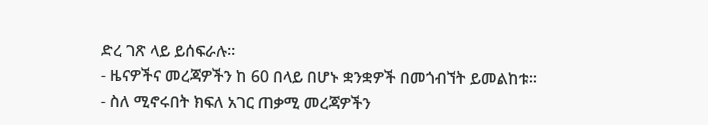ድረ ገጽ ላይ ይሰፍራሉ።
- ዜናዎችና መረጃዎችን ከ 60 በላይ በሆኑ ቋንቋዎች በመጎብኘት ይመልከቱ።
- ስለ ሚኖሩበት ክፍለ አገር ጠቃሚ መረጃዎችን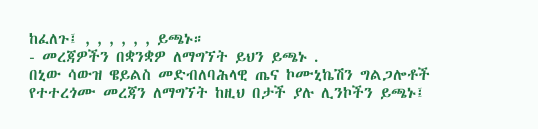ከፈለጉ፤ , , , , , , ይጫኑ።
- መረጃዎችን በቋንቋዎ ለማግኘት ይህን ይጫኑ .
በኒው ሳውዝ ዌይልስ መድብለባሕላዊ ጤና ኮሙኒኬሽን ግልጋሎቶች የተተረጎሙ መረጃን ለማግኘት ከዚህ በታች ያሉ ሊንኮችን ይጫኑ፤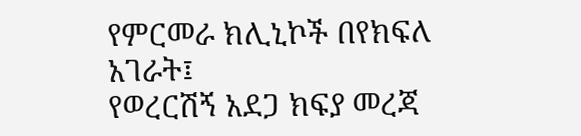የምርመራ ክሊኒኮች በየክፍለ አገራት፤
የወረርሽኝ አደጋ ክፍያ መረጃ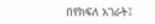በየክፍለ አገራት፤